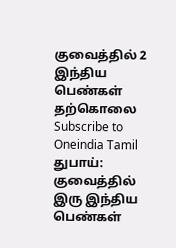குவைத்தில் 2 இந்திய பெண்கள் தற்கொலை
Subscribe to Oneindia Tamil
துபாய்: குவைத்தில் இரு இந்திய பெண்கள்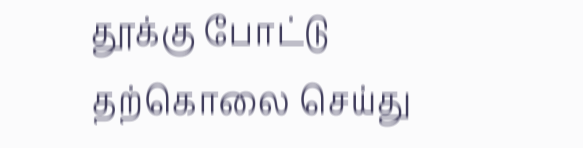தூக்கு போட்டு தற்கொலை செய்து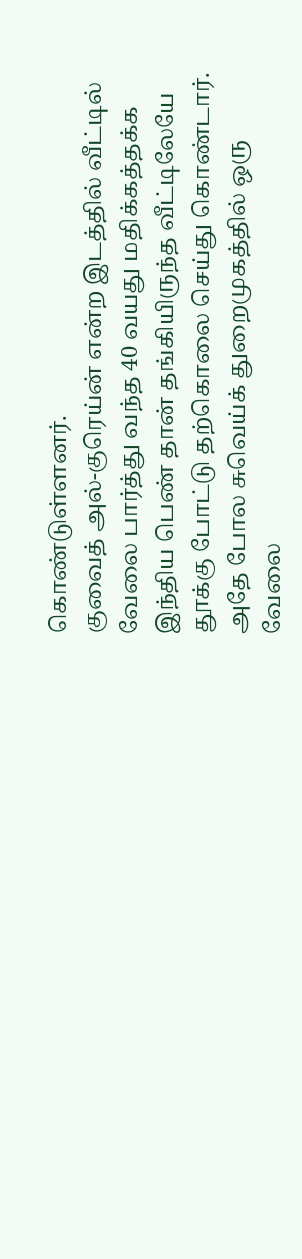கொண்டுள்ளனர்.
குவைத் அல்-குரெய்ன் என்ற இடத்தில் வீட்டில் வேலை பார்த்து வந்த 40 வயது மதிக்கத்தக்க இந்திய பெண் தான் தங்கியிருந்த வீட்டிலேயே தூக்கு போட்டு தற்கொலை செய்து கொண்டார்.
அதே போல சுவெய்க் துறைமுகத்தில் ஒரு வேலை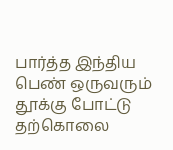பார்த்த இந்திய பெண் ஒருவரும் தூக்கு போட்டு தற்கொலை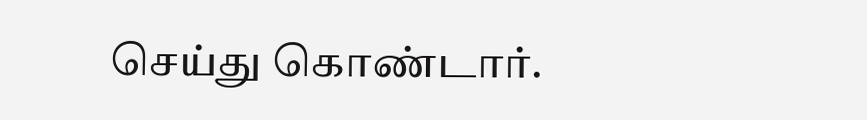செய்து கொண்டார்.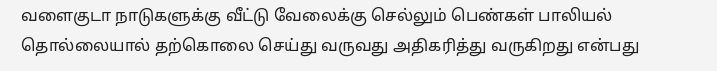வளைகுடா நாடுகளுக்கு வீட்டு வேலைக்கு செல்லும் பெண்கள் பாலியல் தொல்லையால் தற்கொலை செய்து வருவது அதிகரித்து வருகிறது என்பது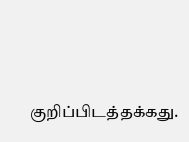குறிப்பிடத்தக்கது.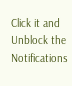Click it and Unblock the Notifications